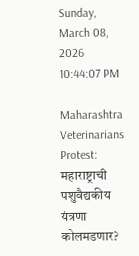Sunday, March 08, 2026 10:44:07 PM

Maharashtra Veterinarians Protest: महाराष्ट्राची पशुवैद्यकीय यंत्रणा कोलमडणार?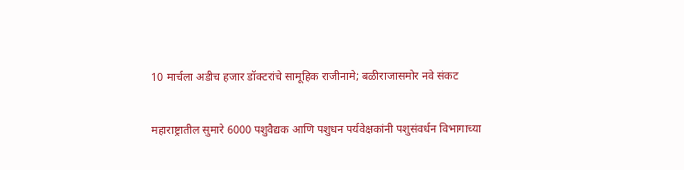10 मार्चला अडीच हजार डॉक्टरांचे सामूहिक राजीनामे; बळीराजासमोर नवे संकट

महाराष्ट्रातील सुमारे 6000 पशुवैद्यक आणि पशुधन पर्यवेक्षकांनी पशुसंवर्धन विभागाच्या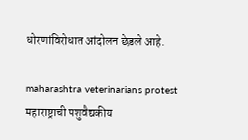धोरणांविरोधात आंदोलन छेडले आहे.

maharashtra veterinarians protest महाराष्ट्राची पशुवैद्यकीय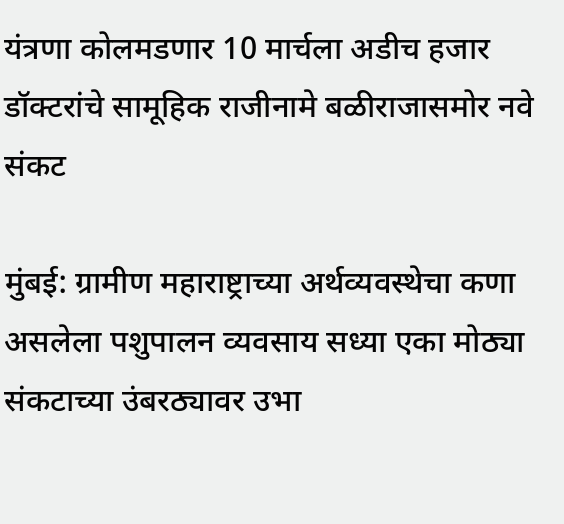यंत्रणा कोलमडणार 10 मार्चला अडीच हजार डॉक्टरांचे सामूहिक राजीनामे बळीराजासमोर नवे संकट

मुंबई: ग्रामीण महाराष्ट्राच्या अर्थव्यवस्थेचा कणा असलेला पशुपालन व्यवसाय सध्या एका मोठ्या संकटाच्या उंबरठ्यावर उभा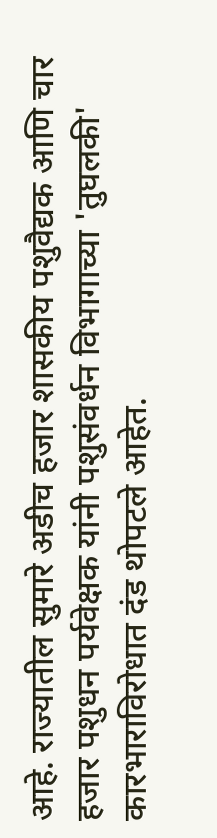आहे. राज्यातील सुमारे अडीच हजार शासकीय पशुवैद्यक आणि चार हजार पशुधन पर्यवेक्षक यांनी पशुसंवर्धन विभागाच्या 'तुघलकी' कारभाराविरोधात दंड थोपटले आहेत.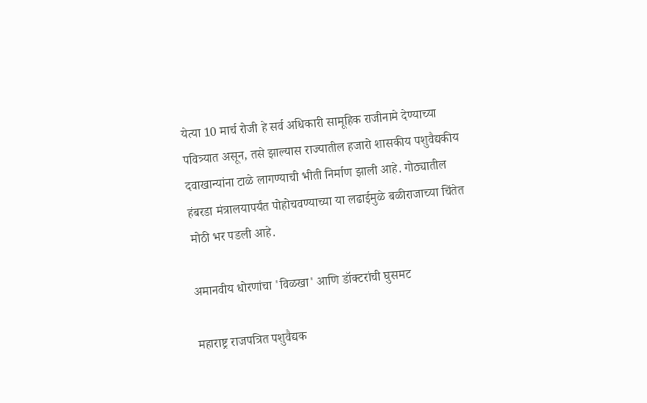येत्या 10 मार्च रोजी हे सर्व अधिकारी सामूहिक राजीनामे देण्याच्या पवित्र्यात असून, तसे झाल्यास राज्यातील हजारो शासकीय पशुवैद्यकीय दवाखान्यांना टाळे लागण्याची भीती निर्माण झाली आहे. गोठ्यातील हंबरडा मंत्रालयापर्यंत पोहोचवण्याच्या या लढाईमुळे बळीराजाच्या चिंतेत मोठी भर पडली आहे.

अमानवीय धोरणांचा 'विळखा' आणि डॉक्टरांची घुसमट

महाराष्ट्र राजपत्रित पशुवैद्यक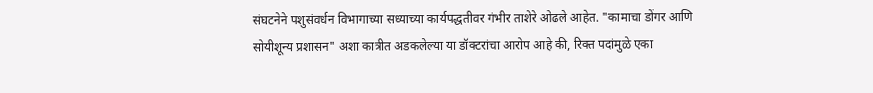संघटनेने पशुसंवर्धन विभागाच्या सध्याच्या कार्यपद्धतीवर गंभीर ताशेरे ओढले आहेत. "कामाचा डोंगर आणि सोयीशून्य प्रशासन" अशा कात्रीत अडकलेल्या या डॉक्टरांचा आरोप आहे की, रिक्त पदांमुळे एका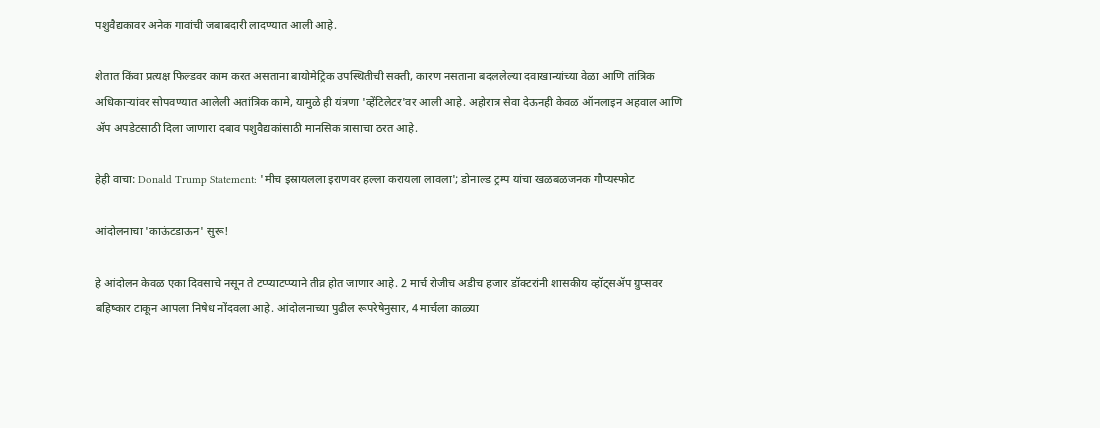पशुवैद्यकावर अनेक गावांची जबाबदारी लादण्यात आली आहे.

शेतात किंवा प्रत्यक्ष फिल्डवर काम करत असताना बायोमेट्रिक उपस्थितीची सक्ती, कारण नसताना बदललेल्या दवाखान्यांच्या वेळा आणि तांत्रिक अधिकाऱ्यांवर सोपवण्यात आलेली अतांत्रिक कामे, यामुळे ही यंत्रणा 'व्हेंटिलेटर'वर आली आहे. अहोरात्र सेवा देऊनही केवळ ऑनलाइन अहवाल आणि ॲप अपडेटसाठी दिला जाणारा दबाव पशुवैद्यकांसाठी मानसिक त्रासाचा ठरत आहे.

हेही वाचा: Donald Trump Statement: 'मीच इस्रायलला इराणवर हल्ला करायला लावला'; डोनाल्ड ट्रम्प यांचा खळबळजनक गौप्यस्फोट

आंदोलनाचा 'काऊंटडाऊन' सुरू!

हे आंदोलन केवळ एका दिवसाचे नसून ते टप्प्याटप्प्याने तीव्र होत जाणार आहे. 2 मार्च रोजीच अडीच हजार डॉक्टरांनी शासकीय व्हॉट्सॲप ग्रुप्सवर बहिष्कार टाकून आपला निषेध नोंदवला आहे. आंदोलनाच्या पुढील रूपरेषेनुसार, 4 मार्चला काळ्या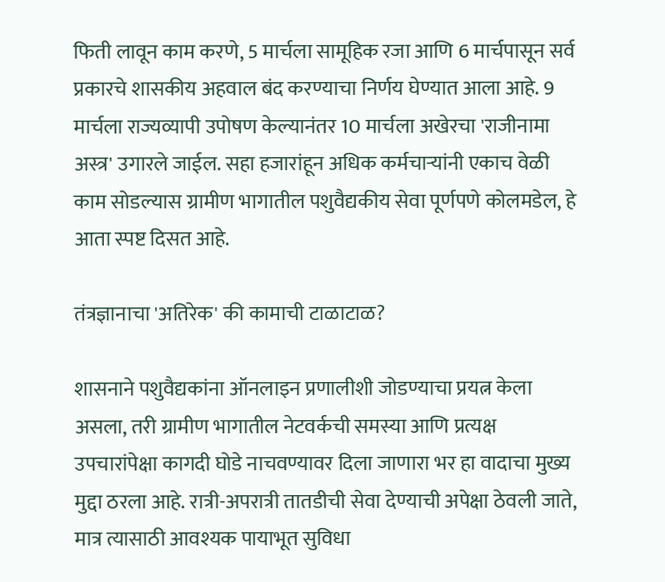फिती लावून काम करणे, 5 मार्चला सामूहिक रजा आणि 6 मार्चपासून सर्व प्रकारचे शासकीय अहवाल बंद करण्याचा निर्णय घेण्यात आला आहे. 9 मार्चला राज्यव्यापी उपोषण केल्यानंतर 10 मार्चला अखेरचा 'राजीनामा अस्त्र' उगारले जाईल. सहा हजारांहून अधिक कर्मचाऱ्यांनी एकाच वेळी काम सोडल्यास ग्रामीण भागातील पशुवैद्यकीय सेवा पूर्णपणे कोलमडेल, हे आता स्पष्ट दिसत आहे.

तंत्रज्ञानाचा 'अतिरेक' की कामाची टाळाटाळ?

शासनाने पशुवैद्यकांना ऑनलाइन प्रणालीशी जोडण्याचा प्रयत्न केला असला, तरी ग्रामीण भागातील नेटवर्कची समस्या आणि प्रत्यक्ष उपचारांपेक्षा कागदी घोडे नाचवण्यावर दिला जाणारा भर हा वादाचा मुख्य मुद्दा ठरला आहे. रात्री-अपरात्री तातडीची सेवा देण्याची अपेक्षा ठेवली जाते, मात्र त्यासाठी आवश्यक पायाभूत सुविधा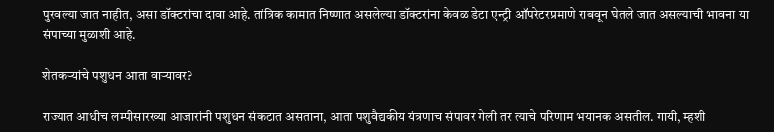पुरवल्या जात नाहीत, असा डॉक्टरांचा दावा आहे. तांत्रिक कामात निष्णात असलेल्या डॉक्टरांना केवळ डेटा एन्ट्री ऑपरेटरप्रमाणे राबवून घेतले जात असल्याची भावना या संपाच्या मुळाशी आहे.

शेतकऱ्यांचे पशुधन आता वाऱ्यावर?

राज्यात आधीच लम्पीसारख्या आजारांनी पशुधन संकटात असताना, आता पशुवैद्यकीय यंत्रणाच संपावर गेली तर त्याचे परिणाम भयानक असतील. गायी, म्हशी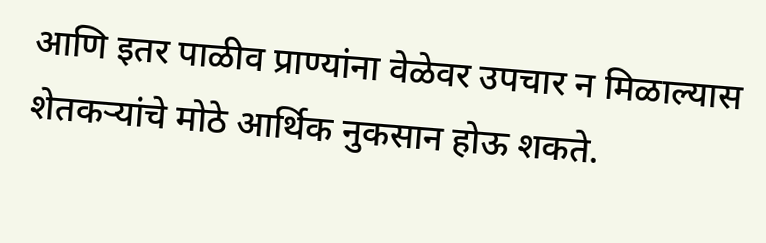आणि इतर पाळीव प्राण्यांना वेळेवर उपचार न मिळाल्यास शेतकऱ्यांचे मोठे आर्थिक नुकसान होऊ शकते.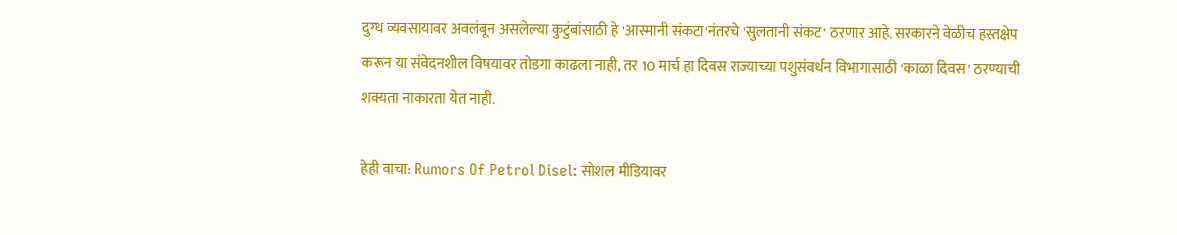दुग्ध व्यवसायावर अवलंबून असलेल्या कुटुंबांसाठी हे 'आस्मानी संकटा'नंतरचे 'सुलतानी संकट' ठरणार आहे. सरकारने वेळीच हस्तक्षेप करून या संवेदनशील विषयावर तोडगा काढला नाही, तर 10 मार्च हा दिवस राज्याच्या पशुसंवर्धन विभागासाठी 'काळा दिवस' ठरण्याची शक्यता नाकारता येत नाही.

हेही वाचा: Rumors Of Petrol Disel: सोशल मीडियावर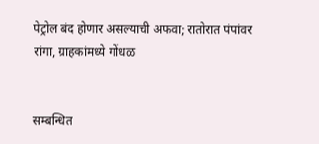पेट्रोल बंद होणार असल्याची अफवा; रातोरात पंपांवर रांगा, ग्राहकांमध्ये गोंधळ


सम्बन्धित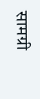सामग्री